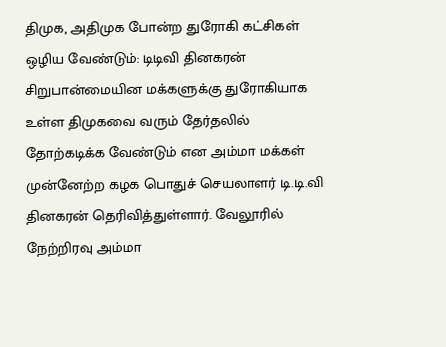திமுக, அதிமுக போன்ற துரோகி கட்சிகள் ஒழிய வேண்டும்: டிடிவி தினகரன்
சிறுபான்மையின மக்களுக்கு துரோகியாக உள்ள திமுகவை வரும் தேர்தலில் தோற்கடிக்க வேண்டும் என அம்மா மக்கள் முன்னேற்ற கழக பொதுச் செயலாளர் டி.டி.வி தினகரன் தெரிவித்துள்ளார். வேலூரில் நேற்றிரவு அம்மா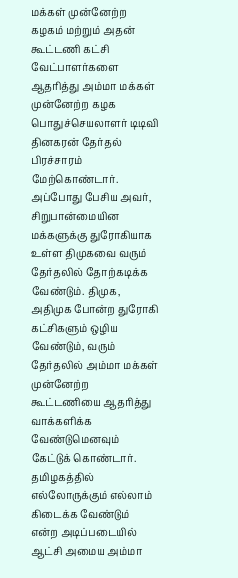மக்கள் முன்னேற்ற கழகம் மற்றும் அதன் கூட்டணி கட்சி வேட்பாளர்களை ஆதரித்து அம்மா மக்கள் முன்னேற்ற கழக பொதுச்செயலாளர் டிடிவி தினகரன் தேர்தல் பிரச்சாரம் மேற்கொண்டார்.
அப்போது பேசிய அவர், சிறுபான்மையின மக்களுக்கு துரோகியாக உள்ள திமுகவை வரும் தேர்தலில் தோற்கடிக்க வேண்டும். திமுக, அதிமுக போன்ற துரோகி கட்சிகளும் ஒழிய வேண்டும், வரும் தேர்தலில் அம்மா மக்கள் முன்னேற்ற கூட்டணியை ஆதரித்து வாக்களிக்க வேண்டுமெனவும் கேட்டுக் கொண்டார்.
தமிழகத்தில் எல்லோருக்கும் எல்லாம் கிடைக்க வேண்டும் என்ற அடிப்படையில் ஆட்சி அமைய அம்மா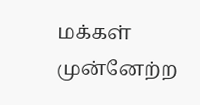மக்கள் முன்னேற்ற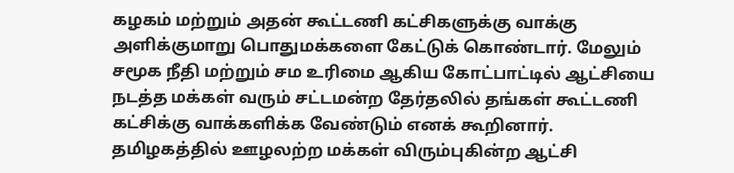கழகம் மற்றும் அதன் கூட்டணி கட்சிகளுக்கு வாக்கு அளிக்குமாறு பொதுமக்களை கேட்டுக் கொண்டார். மேலும் சமூக நீதி மற்றும் சம உரிமை ஆகிய கோட்பாட்டில் ஆட்சியை நடத்த மக்கள் வரும் சட்டமன்ற தேர்தலில் தங்கள் கூட்டணி கட்சிக்கு வாக்களிக்க வேண்டும் எனக் கூறினார்.
தமிழகத்தில் ஊழலற்ற மக்கள் விரும்புகின்ற ஆட்சி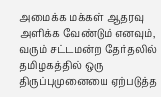அமைக்க மக்கள் ஆதரவு அளிக்க வேண்டும் எனவும், வரும் சட்டமன்ற தேர்தலில் தமிழகத்தில் ஒரு திருப்புமுனையை ஏற்படுத்த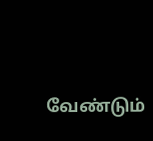வேண்டும்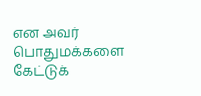என அவர் பொதுமக்களை கேட்டுக்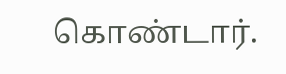கொண்டார்.